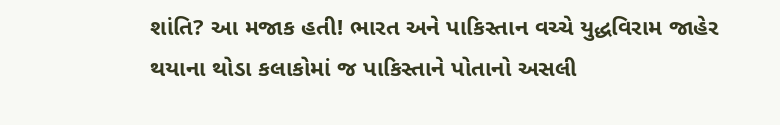શાંતિ? આ મજાક હતી! ભારત અને પાકિસ્તાન વચ્ચે યુદ્ધવિરામ જાહેર થયાના થોડા કલાકોમાં જ પાકિસ્તાને પોતાનો અસલી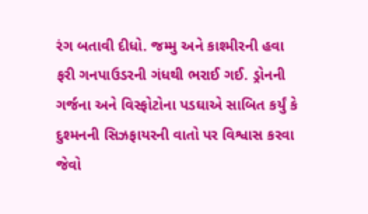રંગ બતાવી દીધો. જમ્મુ અને કાશ્મીરની હવા ફરી ગનપાઉડરની ગંધથી ભરાઈ ગઈ. ડ્રોનની ગર્જના અને વિસ્ફોટોના પડઘાએ સાબિત કર્યું કે દુશ્મનની સિઝફાયરની વાતો પર વિશ્વાસ કરવા જેવો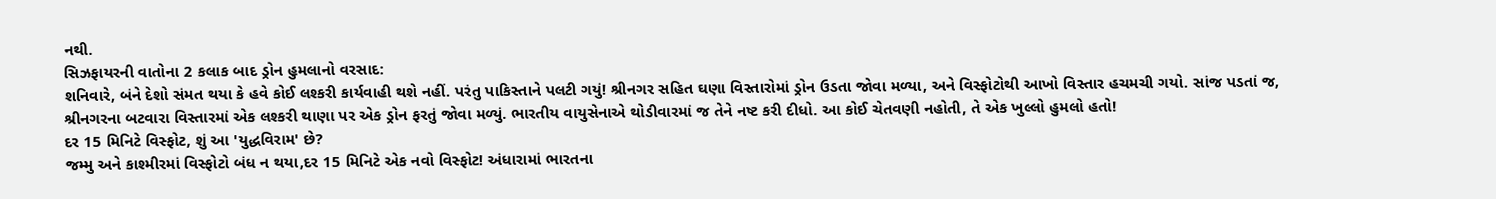નથી.
સિઝફાયરની વાતોના 2 કલાક બાદ ડ્રોન હુમલાનો વરસાદ:
શનિવારે, બંને દેશો સંમત થયા કે હવે કોઈ લશ્કરી કાર્યવાહી થશે નહીં. પરંતુ પાકિસ્તાને પલટી ગયું! શ્રીનગર સહિત ઘણા વિસ્તારોમાં ડ્રોન ઉડતા જોવા મળ્યા, અને વિસ્ફોટોથી આખો વિસ્તાર હચમચી ગયો. સાંજ પડતાં જ, શ્રીનગરના બટવારા વિસ્તારમાં એક લશ્કરી થાણા પર એક ડ્રોન ફરતું જોવા મળ્યું. ભારતીય વાયુસેનાએ થોડીવારમાં જ તેને નષ્ટ કરી દીધો. આ કોઈ ચેતવણી નહોતી, તે એક ખુલ્લો હુમલો હતો!
દર 15 મિનિટે વિસ્ફોટ, શું આ 'યુદ્ધવિરામ' છે?
જમ્મુ અને કાશ્મીરમાં વિસ્ફોટો બંધ ન થયા,દર 15 મિનિટે એક નવો વિસ્ફોટ! અંધારામાં ભારતના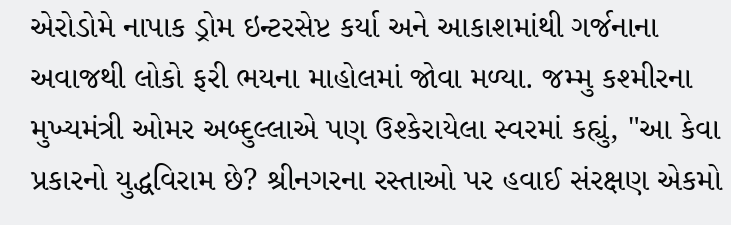એરોડોમે નાપાક ડ્રોમ ઇન્ટરસેપ્ટ કર્યા અને આકાશમાંથી ગર્જનાના અવાજથી લોકો ફરી ભયના માહોલમાં જોવા મળ્યા. જમ્મુ કશ્મીરના મુખ્યમંત્રી ઓમર અબ્દુલ્લાએ પણ ઉશ્કેરાયેલા સ્વરમાં કહ્યું, "આ કેવા પ્રકારનો યુદ્ધવિરામ છે? શ્રીનગરના રસ્તાઓ પર હવાઈ સંરક્ષણ એકમો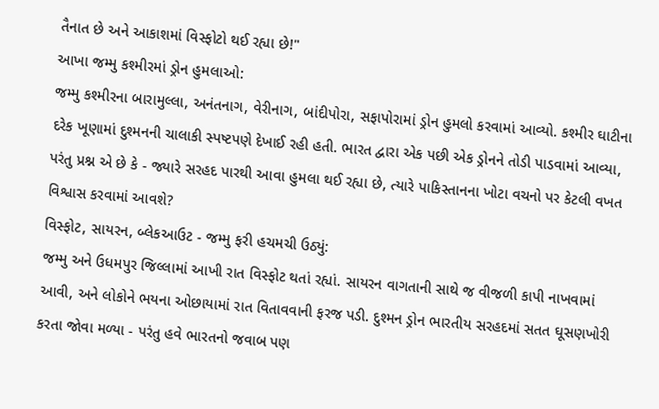તૈનાત છે અને આકાશમાં વિસ્ફોટો થઈ રહ્યા છે!"
આખા જમ્મુ કશ્મીરમાં ડ્રોન હુમલાઓ:
જમ્મુ કશ્મીરના બારામુલ્લા, અનંતનાગ, વેરીનાગ, બાંદીપોરા, સફાપોરામાં ડ્રોન હુમલો કરવામાં આવ્યો. કશ્મીર ઘાટીના દરેક ખૂણામાં દુશ્મનની ચાલાકી સ્પષ્ટપણે દેખાઈ રહી હતી. ભારત દ્વારા એક પછી એક ડ્રોનને તોડી પાડવામાં આવ્યા, પરંતુ પ્રશ્ન એ છે કે - જ્યારે સરહદ પારથી આવા હુમલા થઈ રહ્યા છે, ત્યારે પાકિસ્તાનના ખોટા વચનો પર કેટલી વખત વિશ્વાસ કરવામાં આવશે?
વિસ્ફોટ, સાયરન, બ્લેકઆઉટ - જમ્મુ ફરી હચમચી ઉઠ્યું:
જમ્મુ અને ઉધમપુર જિલ્લામાં આખી રાત વિસ્ફોટ થતાં રહ્યાં. સાયરન વાગતાની સાથે જ વીજળી કાપી નાખવામાં આવી, અને લોકોને ભયના ઓછાયામાં રાત વિતાવવાની ફરજ પડી. દુશ્મન ડ્રોન ભારતીય સરહદમાં સતત ઘૂસણખોરી કરતા જોવા મળ્યા - પરંતુ હવે ભારતનો જવાબ પણ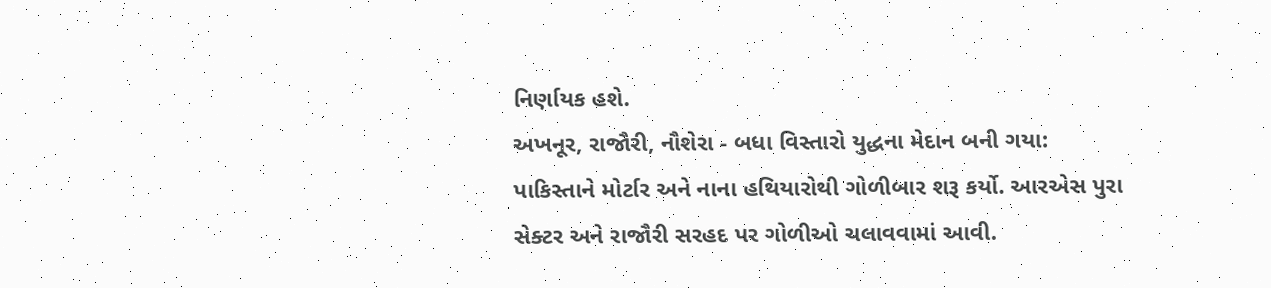નિર્ણાયક હશે.
અખનૂર, રાજૌરી, નૌશેરા - બધા વિસ્તારો યુદ્ધના મેદાન બની ગયા:
પાકિસ્તાને મોર્ટાર અને નાના હથિયારોથી ગોળીબાર શરૂ કર્યો. આરએસ પુરા સેક્ટર અને રાજૌરી સરહદ પર ગોળીઓ ચલાવવામાં આવી.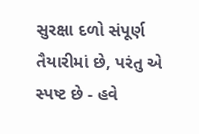સુરક્ષા દળો સંપૂર્ણ તૈયારીમાં છે, પરંતુ એ સ્પષ્ટ છે - હવે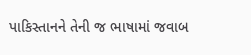પાકિસ્તાનને તેની જ ભાષામાં જવાબ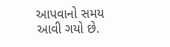આપવાનો સમય આવી ગયો છે.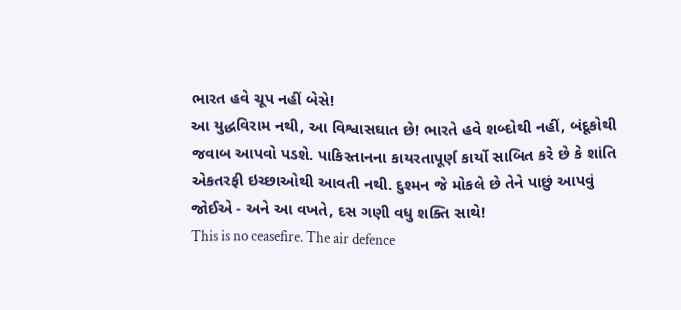ભારત હવે ચૂપ નહીં બેસે!
આ યુદ્ધવિરામ નથી, આ વિશ્વાસઘાત છે! ભારતે હવે શબ્દોથી નહીં, બંદૂકોથી જવાબ આપવો પડશે. પાકિસ્તાનના કાયરતાપૂર્ણ કાર્યો સાબિત કરે છે કે શાંતિ એકતરફી ઇચ્છાઓથી આવતી નથી. દુશ્મન જે મોકલે છે તેને પાછું આપવું જોઈએ - અને આ વખતે, દસ ગણી વધુ શક્તિ સાથે!
This is no ceasefire. The air defence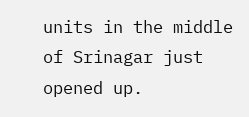units in the middle of Srinagar just opened up.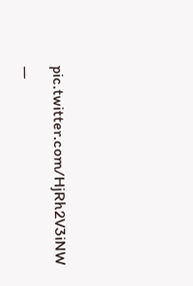pic.twitter.com/HjRh2V3iNW
—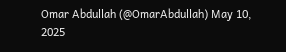Omar Abdullah (@OmarAbdullah) May 10, 2025